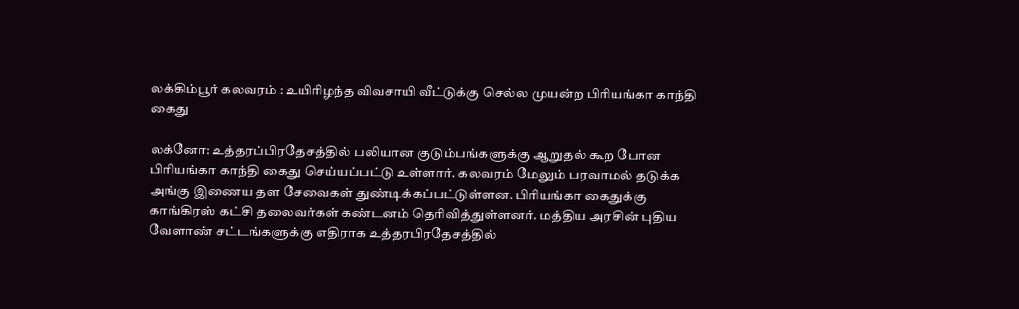லக்கிம்பூர் கலவரம் : உயிரிழந்த விவசாயி வீட்டுக்கு செல்ல முயன்ற பிரியங்கா காந்தி கைது

லக்னோ: உத்தரப்பிரதேசத்தில் பலியான குடும்பங்களுக்கு ஆறுதல் கூற போன பிரியங்கா காந்தி கைது செய்யப்பட்டு உள்ளார். கலவரம் மேலும் பரவாமல் தடுக்க அங்கு இணைய தள சேவைகள் துண்டிக்கப்பட்டுள்ளன. பிரியங்கா கைதுக்கு காங்கிரஸ் கட்சி தலைவர்கள் கண்டனம் தெரிவித்துள்ளனர். மத்திய அரசின் புதிய வேளாண் சட்டங்களுக்கு எதிராக உத்தரபிரதேசத்தில்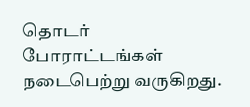தொடர் போராட்டங்கள் நடைபெற்று வருகிறது.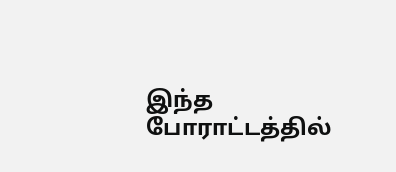இந்த போராட்டத்தில்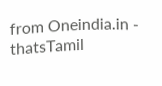from Oneindia.in - thatsTamil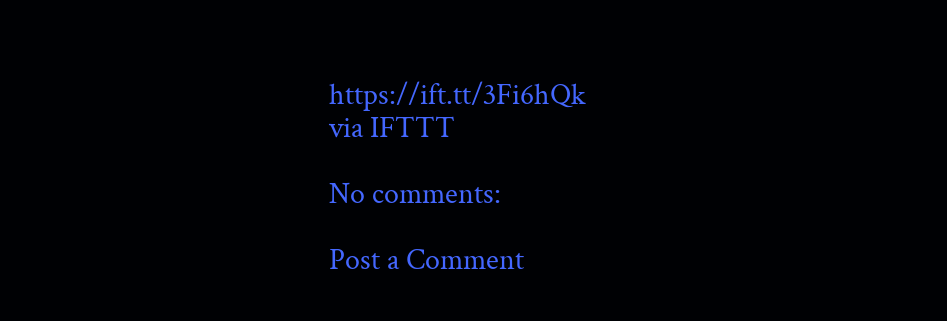https://ift.tt/3Fi6hQk
via IFTTT

No comments:

Post a Comment